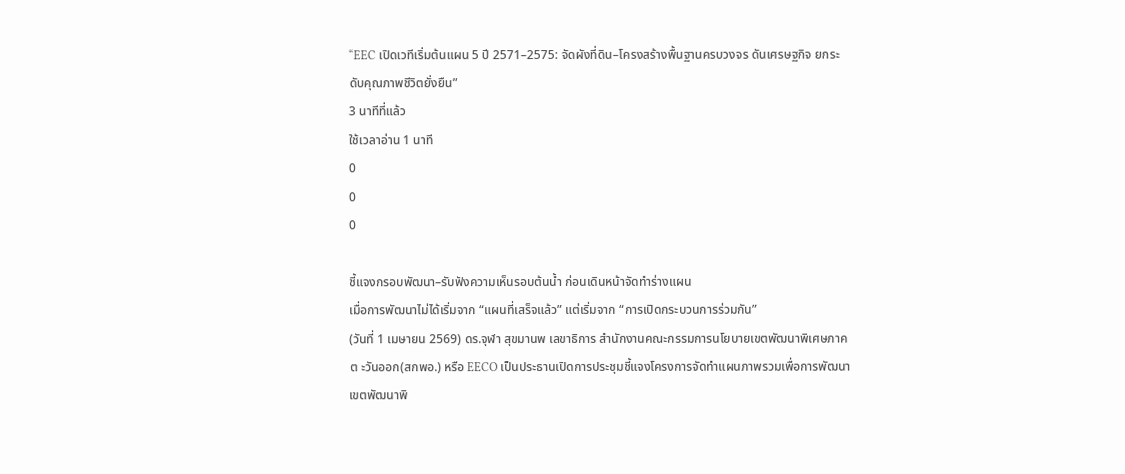“EEC เปิดเวทีเริ่มต้นแผน 5 ปี 2571–2575: จัดผังที่ดิน–โครงสร้างพื้นฐานครบวงจร ดันเศรษฐกิจ ยกระดับคุณภาพชีวิตยั่งยืน”
3 นาทีที่แล้ว
ใช้เวลาอ่าน 1 นาที
0
0
0

ชี้แจงกรอบพัฒนา–รับฟังความเห็นรอบต้นน้ำ ก่อนเดินหน้าจัดทำร่างแผน
เมื่อการพัฒนาไม่ได้เริ่มจาก “แผนที่เสร็จแล้ว” แต่เริ่มจาก “การเปิดกระบวนการร่วมกัน”
(วันที่ 1 เมษายน 2569) ดร.จุฬา สุขมานพ เลขาธิการ สำนักงานคณะกรรมการนโยบายเขตพัฒนาพิเศษภาคต ะวันออก(สกพอ.) หรือ EECO เป็นประธานเปิดการประชุมชี้แจงโครงการจัดทำแผนภาพรวมเพื่อการพัฒนาเขตพัฒนาพิ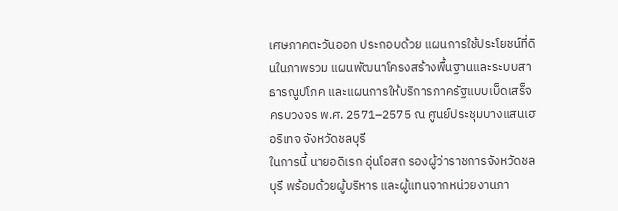เศษภาคตะวันออก ประกอบด้วย แผนการใช้ประโยชน์ที่ดินในภาพรวม แผนพัฒนาโครงสร้างพื้นฐานและระบบสาธารณูปโภค และแผนการให้บริการภาครัฐแบบเบ็ดเสร็จครบวงจร พ.ศ. 2571–2575 ณ ศูนย์ประชุมบางแสนเฮอริเทจ จังหวัดชลบุรี
ในการนี้ นายอดิเรก อุ่นโอสถ รองผู้ว่าราชการจังหวัดชลบุรี พร้อมด้วยผู้บริหาร และผู้แทนจากหน่วยงานภา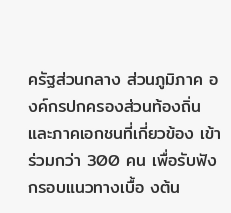ครัฐส่วนกลาง ส่วนภูมิภาค องค์กรปกครองส่วนท้องถิ่น และภาคเอกชนที่เกี่ยวข้อง เข้าร่วมกว่า 300 คน เพื่อรับฟังกรอบแนวทางเบื้อ งต้น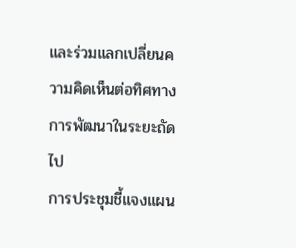และร่วมแลกเปลี่ยนความคิดเห็นต่อทิศทางการพัฒนาในระยะถัดไป
การประชุมชี้แจงแผน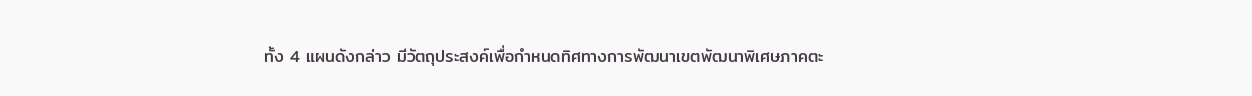ทั้ง 4 แผนดังกล่าว มีวัตถุประสงค์เพื่อกำหนดทิศทางการพัฒนาเขตพัฒนาพิเศษภาคตะ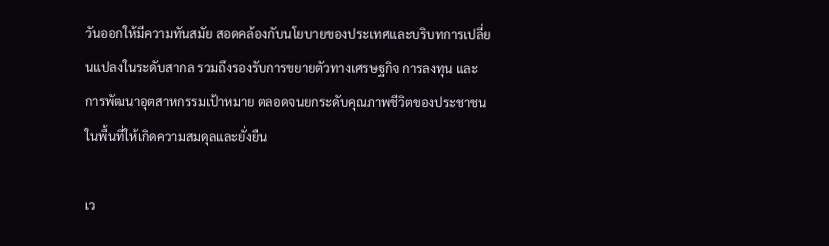วันออกให้มีความทันสมัย สอดคล้องกับนโยบายของประเทศและบริบทการเปลี่ยนแปลงในระดับสากล รวมถึงรองรับการขยายตัวทางเศรษฐกิจ การลงทุน และการพัฒนาอุตสาหกรรมเป้าหมาย ตลอดจนยกระดับคุณภาพชีวิตของประชาชนในพื้นที่ให้เกิดความสมดุลและยั่งยืน

เว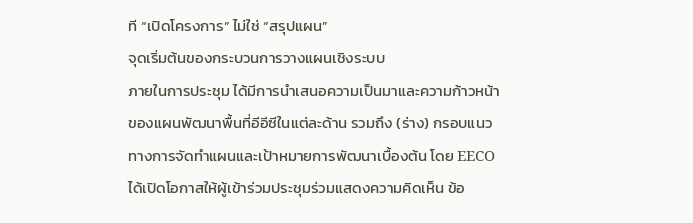ที “เปิดโครงการ” ไม่ใช่ “สรุปแผน”
จุดเริ่มต้นของกระบวนการวางแผนเชิงระบบ
ภายในการประชุม ได้มีการนำเสนอความเป็นมาและความก้าวหน้าของแผนพัฒนาพื้นที่อีอีซีในแต่ละด้าน รวมถึง (ร่าง) กรอบแนวทางการจัดทำแผนและเป้าหมายการพัฒนาเบื้องต้น โดย EECO ได้เปิดโอกาสให้ผู้เข้าร่วมประชุมร่วมแสดงความคิดเห็น ข้อ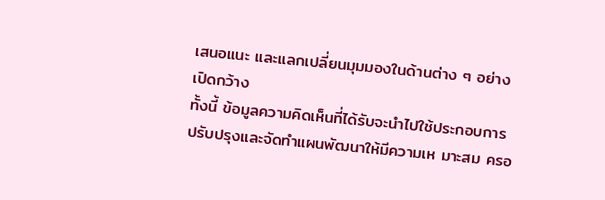เสนอแนะ และแลกเปลี่ยนมุมมองในด้านต่าง ๆ อย่างเปิดกว้าง
ทั้งนี้ ข้อมูลความคิดเห็นที่ได้รับจะนำไปใช้ประกอบการปรับปรุงและจัดทำแผนพัฒนาให้มีความเห มาะสม ครอ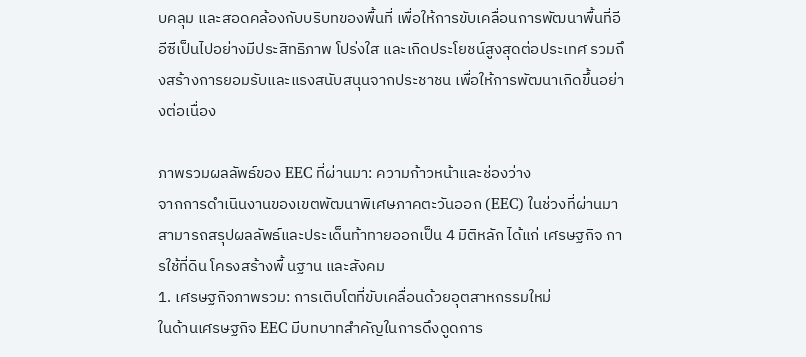บคลุม และสอดคล้องกับบริบทของพื้นที่ เพื่อให้การขับเคลื่อนการพัฒนาพื้นที่อีอีซีเป็นไปอย่างมีประสิทธิภาพ โปร่งใส และเกิดประโยชน์สูงสุดต่อประเทศ รวมถึงสร้างการยอมรับและแรงสนับสนุนจากประชาชน เพื่อให้การพัฒนาเกิดขึ้นอย่างต่อเนื่อง

ภาพรวมผลลัพธ์ของ EEC ที่ผ่านมา: ความก้าวหน้าและช่องว่าง
จากการดำเนินงานของเขตพัฒนาพิเศษภาคตะวันออก (EEC) ในช่วงที่ผ่านมา สามารถสรุปผลลัพธ์และประเด็นท้าทายออกเป็น 4 มิติหลัก ได้แก่ เศรษฐกิจ การใช้ที่ดิน โครงสร้างพื้ นฐาน และสังคม
1. เศรษฐกิจภาพรวม: การเติบโตที่ขับเคลื่อนด้วยอุตสาหกรรมใหม่
ในด้านเศรษฐกิจ EEC มีบทบาทสำคัญในการดึงดูดการ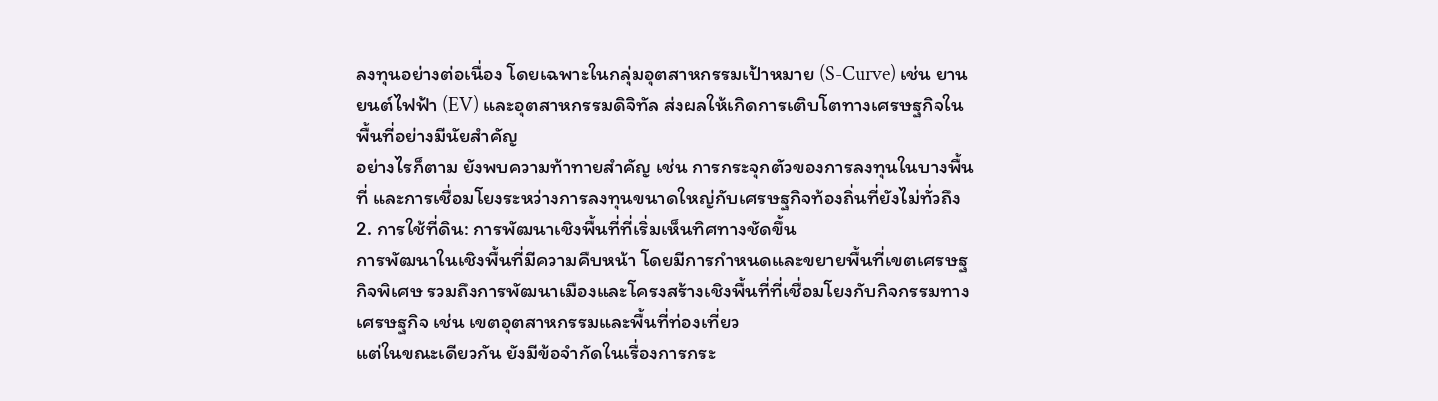ลงทุนอย่างต่อเนื่อง โดยเฉพาะในกลุ่มอุตสาหกรรมเป้าหมาย (S-Curve) เช่น ยานยนต์ไฟฟ้า (EV) และอุตสาหกรรมดิจิทัล ส่งผลให้เกิดการเติบโตทางเศรษฐกิจในพื้นที่อย่างมีนัยสำคัญ
อย่างไรก็ตาม ยังพบความท้าทายสำคัญ เช่น การกระจุกตัวของการลงทุนในบางพื้นที่ และการเชื่อมโยงระหว่างการลงทุนขนาดใหญ่กับเศรษฐกิจท้องถิ่นที่ยังไม่ทั่วถึง
2. การใช้ที่ดิน: การพัฒนาเชิงพื้นที่ที่เริ่มเห็นทิศทางชัดขึ้น
การพัฒนาในเชิงพื้นที่มีความคืบหน้า โดยมีการกำหนดและขยายพื้นที่เขตเศรษฐกิจพิเศษ รวมถึงการพัฒนาเมืองและโครงสร้างเชิงพื้นที่ที่เชื่อมโยงกับกิจกรรมทางเศรษฐกิจ เช่น เขตอุตสาหกรรมและพื้นที่ท่องเที่ยว
แต่ในขณะเดียวกัน ยังมีข้อจำกัดในเรื่องการกระ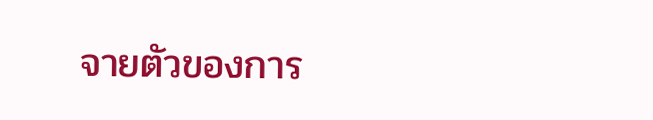จายตัวของการ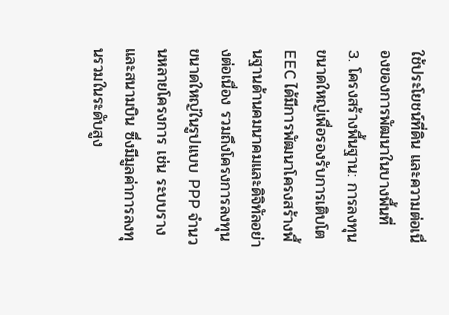ใช้ประโยชน์ที่ดิน และความต่อเนื่องของการพัฒนาในบางพื้นที่
3. โครงสร้างพื้นฐาน: การลงทุนขนาดใหญ่เพื่อรองรับการเติบโต
EEC ได้มีการพัฒนาโครงสร้างพื้นฐานด้านคมนาคมและดิจิทัลอย่างต่อเนื่อง รวมถึงโครงการลงทุนขนาดใหญ่ในรูปแบบ PPP จำนวนหลายโครงการ เช่น ระบบรางและสนามบิน ซึ่งมีมูลค่าการลงทุนรวมในระดับสูง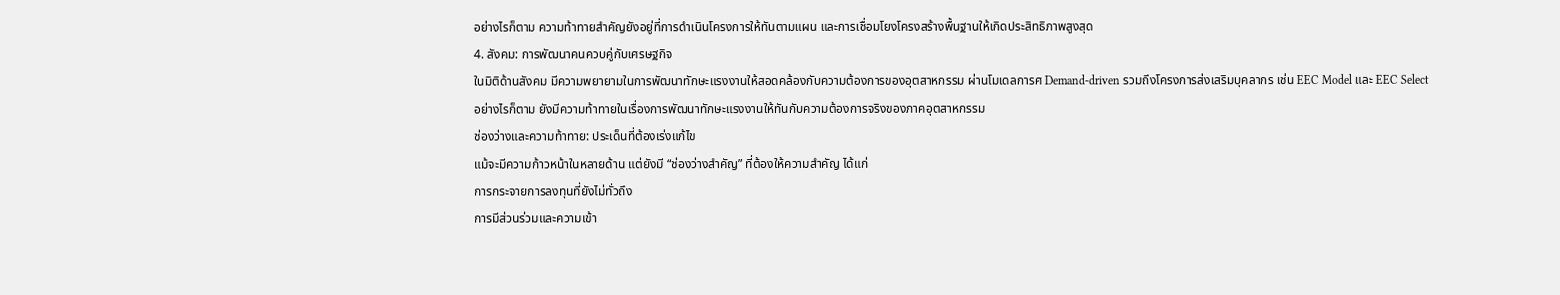อย่างไรก็ตาม ความท้าทายสำคัญยังอยู่ที่การดำเนินโครงการให้ทันตามแผน และการเชื่อมโยงโครงสร้างพื้นฐานให้เกิดประสิทธิภาพสูงสุด
4. สังคม: การพัฒนาคนควบคู่กับเศรษฐกิจ
ในมิติด้านสังคม มีความพยายามในการพัฒนาทักษะแรงงานให้สอดคล้องกับความต้องการของอุตสาหกรรม ผ่านโมเดลการศ Demand-driven รวมถึงโครงการส่งเสริมบุคลากร เช่น EEC Model และ EEC Select
อย่างไรก็ตาม ยังมีความท้าทายในเรื่องการพัฒนาทักษะแรงงานให้ทันกับความต้องการจริงของภาคอุตสาหกรรม
ช่องว่างและความท้าทาย: ประเด็นที่ต้องเร่งแก้ไข
แม้จะมีความก้าวหน้าในหลายด้าน แต่ยังมี “ช่องว่างสำคัญ” ที่ต้องให้ความสำคัญ ได้แก่
การกระจายการลงทุนที่ยังไม่ทั่วถึง
การมีส่วนร่วมและความเข้า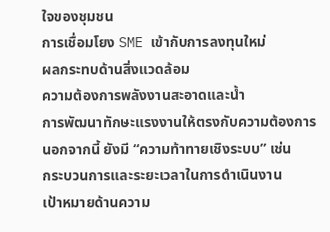ใจของชุมชน
การเชื่อมโยง SME เข้ากับการลงทุนใหม่
ผลกระทบด้านสิ่งแวดล้อม
ความต้องการพลังงานสะอาดและน้ำ
การพัฒนาทักษะแรงงานให้ตรงกับความต้องการ
นอกจากนี้ ยังมี “ความท้าทายเชิงระบบ” เช่น
กระบวนการและระยะเวลาในการดำเนินงาน
เป้าหมายด้านความ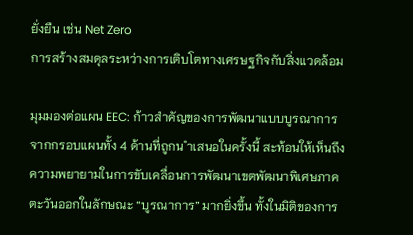ยั่งยืน เช่น Net Zero
การสร้างสมดุลระหว่างการเติบโตทางเศรษฐกิจกับสิ่งแวดล้อม

มุมมองต่อแผน EEC: ก้าวสำคัญของการพัฒนาแบบบูรณาการ
จากกรอบแผนทั้ง 4 ด้านที่ถูกน ำเสนอในครั้งนี้ สะท้อนให้เห็นถึงความพยายามในการขับเคลื่อนการพัฒนาเขตพัฒนาพิเศษภาคตะวันออกในลักษณะ “บูรณาการ” มากยิ่งขึ้น ทั้งในมิติของการ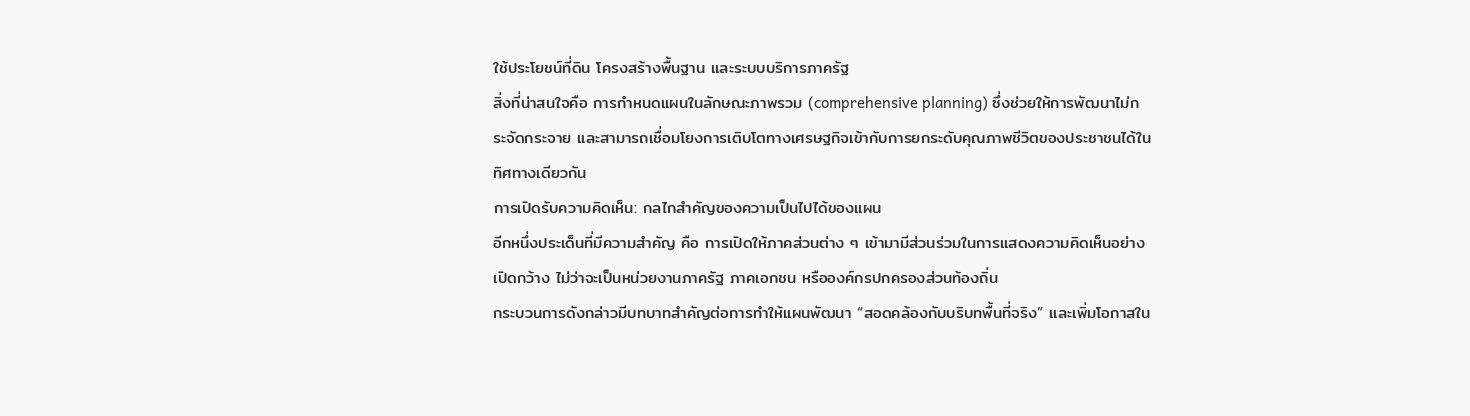ใช้ประโยชน์ที่ดิน โครงสร้างพื้นฐาน และระบบบริการภาครัฐ
สิ่งที่น่าสนใจคือ การกำหนดแผนในลักษณะภาพรวม (comprehensive planning) ซึ่งช่วยให้การพัฒนาไม่กระจัดกระจาย และสามารถเชื่อมโยงการเติบโตทางเศรษฐกิจเข้ากับการยกระดับคุณภาพชีวิตของประชาชนได้ในทิศทางเดียวกัน
การเปิดรับความคิดเห็น: กลไกสำคัญของความเป็นไปได้ของแผน
อีกหนึ่งประเด็นที่มีความสำคัญ คือ การเปิดให้ภาคส่วนต่าง ๆ เข้ามามีส่วนร่วมในการแสดงความคิดเห็นอย่างเปิดกว้าง ไม่ว่าจะเป็นหน่วยงานภาครัฐ ภาคเอกชน หรือองค์กรปกครองส่วนท้องถิ่น
กระบวนการดังกล่าวมีบทบาทสำคัญต่อการทำให้แผนพัฒนา “สอดคล้องกับบริบทพื้นที่จริง” และเพิ่มโอกาสใน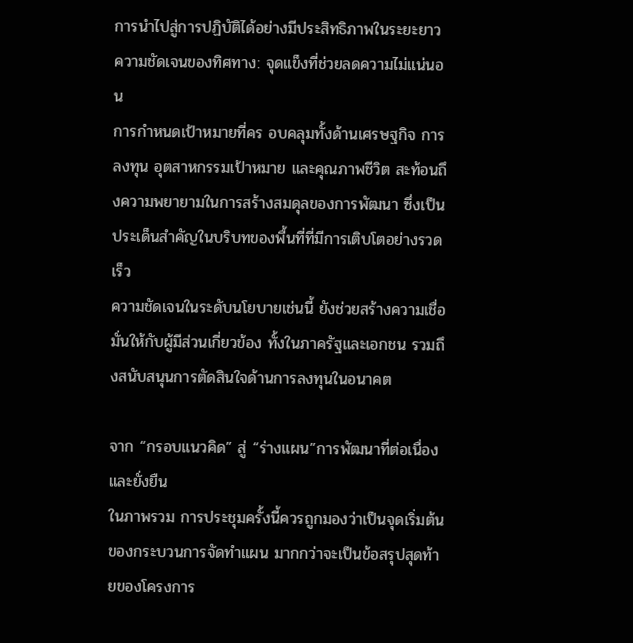การนำไปสู่การปฏิบัติได้อย่างมีประสิทธิภาพในระยะยาว
ความชัดเจนของทิศทาง: จุดแข็งที่ช่วยลดความไม่แน่นอน
การกำหนดเป้าหมายที่คร อบคลุมทั้งด้านเศรษฐกิจ การลงทุน อุตสาหกรรมเป้าหมาย และคุณภาพชีวิต สะท้อนถึงความพยายามในการสร้างสมดุลของการพัฒนา ซึ่งเป็นประเด็นสำคัญในบริบทของพื้นที่ที่มีการเติบโตอย่างรวดเร็ว
ความชัดเจนในระดับนโยบายเช่นนี้ ยังช่วยสร้างความเชื่อมั่นให้กับผู้มีส่วนเกี่ยวข้อง ทั้งในภาครัฐและเอกชน รวมถึงสนับสนุนการตัดสินใจด้านการลงทุนในอนาคต

จาก “กรอบแนวคิด” สู่ “ร่างแผน”การพัฒนาที่ต่อเนื่องและยั่งยืน
ในภาพรวม การประชุมครั้งนี้ควรถูกมองว่าเป็นจุดเริ่มต้นของกระบวนการจัดทำแผน มากกว่าจะเป็นข้อสรุปสุดท้ายของโครงการ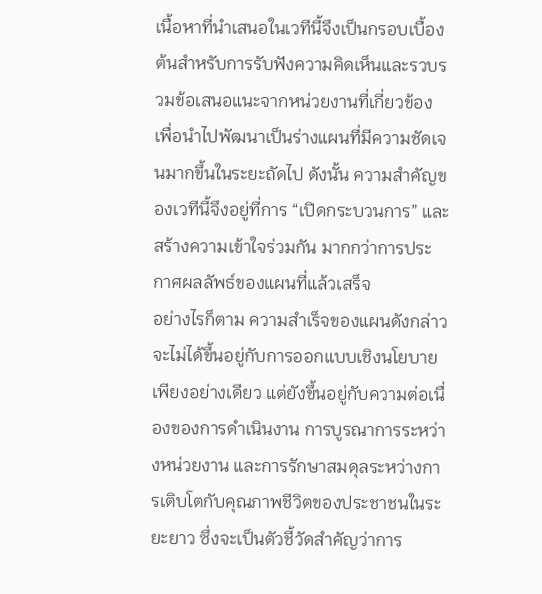เนื้อหาที่นำเสนอในเวทีนี้จึงเป็นกรอบเบื้องต้นสำหรับการรับฟังความคิดเห็นและรวบรวมข้อเสนอแนะจากหน่วยงานที่เกี่ยวข้อง เพื่อนำไปพัฒนาเป็นร่างแผนที่มีความชัดเจนมากขึ้นในระยะถัดไป ดังนั้น ความสำคัญของเวทีนี้จึงอยู่ที่การ “เปิดกระบวนการ” และสร้างความเข้าใจร่วมกัน มากกว่าการประกาศผลลัพธ์ของแผนที่แล้วเสร็จ
อย่างไรก็ตาม ความสำเร็จของแผนดังกล่าวจะไม่ได้ขึ้นอยู่กับการออกแบบเชิงนโยบายเพียงอย่างเดียว แต่ยังขึ้นอยู่กับความต่อเนื่องของการดำเนินงาน การบูรณาการระหว่างหน่วยงาน และการรักษาสมดุลระหว่างการเติบโตกับคุณภาพชีวิตของประชาชนในระยะยาว ซึ่งจะเป็นตัวชี้วัดสำคัญว่าการ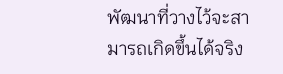พัฒนาที่วางไว้จะสามารถเกิดขึ้นได้จริง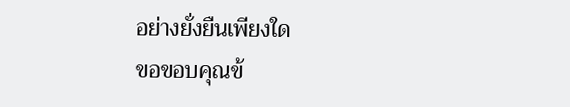อย่างยั่งยืนเพียงใด
ขอขอบคุณข้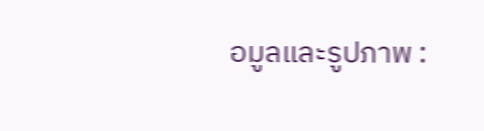อมูลและรูปภาพ :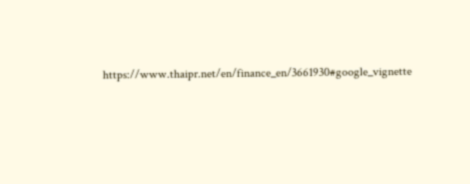https://www.thaipr.net/en/finance_en/3661930#google_vignette